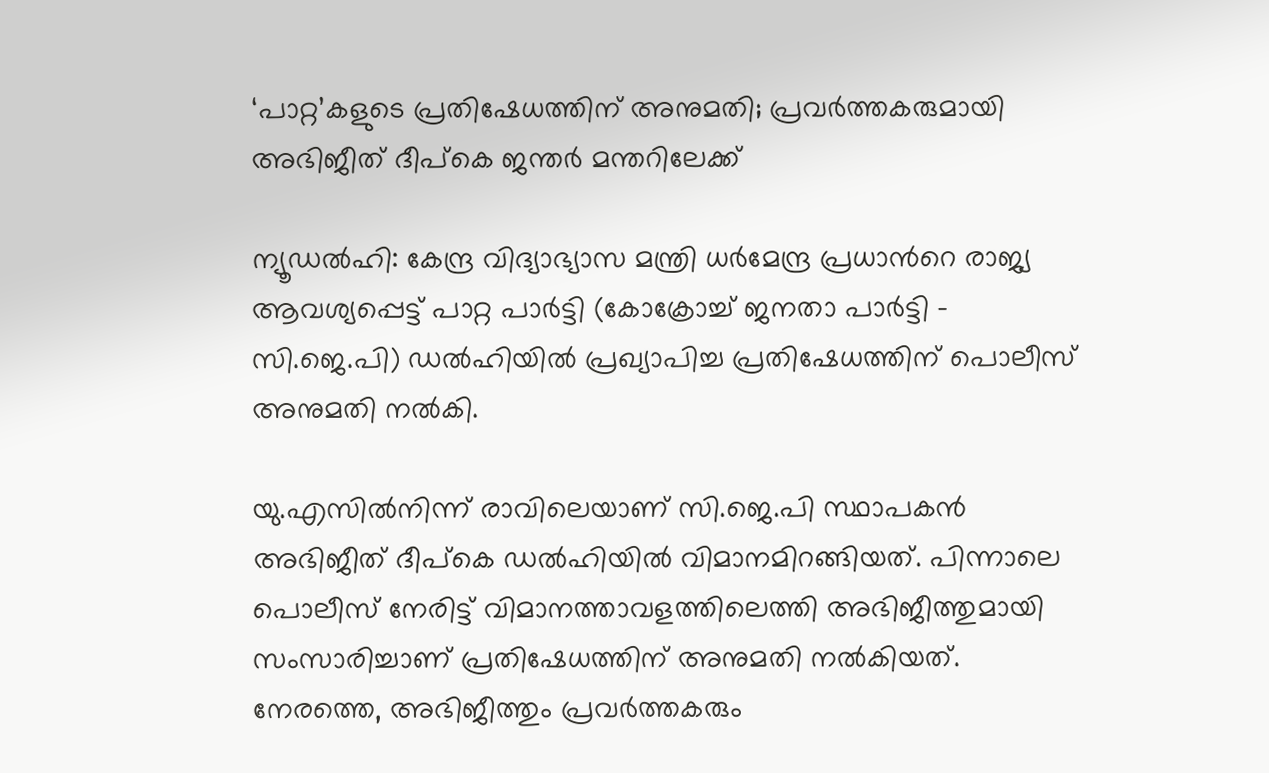‘പാറ്റ’കളുടെ പ്രതിഷേധത്തിന് അനുമതി; പ്രവർത്തകരുമായി അഭിജീത് ദീപ്കെ ജന്തർ മന്തറിലേക്ക്

ന്യൂഡൽഹി: കേന്ദ്ര വിദ്യാഭ്യാസ മന്ത്രി ധർമേന്ദ്ര പ്രധാന്‍റെ രാജ്യ ആവശ്യപ്പെട്ട് പാറ്റ പാർട്ടി (കോക്രോച്ച് ജനതാ പാർട്ടി - സി.ജെ.പി) ഡൽഹിയിൽ പ്രഖ്യാപിച്ച പ്രതിഷേധത്തിന് പൊലീസ് അനുമതി നൽകി.

യു.എസിൽനിന്ന് രാവിലെയാണ് സി.ജെ.പി സ്ഥാപകൻ അഭിജീത് ദീപ്കെ ഡൽഹിയിൽ വിമാനമിറങ്ങിയത്. പിന്നാലെ പൊലീസ് നേരിട്ട് വിമാനത്താവളത്തിലെത്തി അഭിജീത്തുമായി സംസാരിച്ചാണ് പ്രതിഷേധത്തിന് അനുമതി നൽകിയത്. നേരത്തെ, അഭിജീത്തും പ്രവർത്തകരും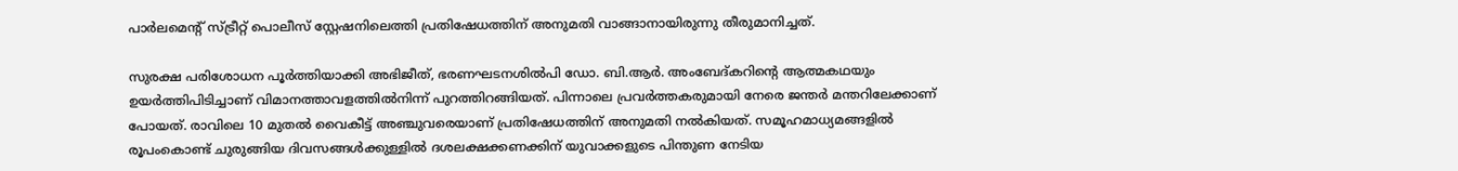പാർലമെന്‍റ് സ്ട്രീറ്റ് പൊലീസ് സ്റ്റേഷനിലെത്തി പ്രതിഷേധത്തിന് അനുമതി വാങ്ങാനായിരുന്നു തീരുമാനിച്ചത്.

സുരക്ഷ പരിശോധന പൂർത്തിയാക്കി അഭിജീത്, ഭരണഘടനശിൽപി ഡോ. ബി.ആർ. അംബേദ്കറിന്‍റെ ആത്മകഥയും ഉയർത്തിപിടിച്ചാണ് വിമാനത്താവളത്തിൽനിന്ന് പുറത്തിറങ്ങിയത്. പിന്നാലെ പ്രവർത്തകരുമായി നേരെ ജന്തർ മന്തറിലേക്കാണ് പോയത്. രാവിലെ 10 മുതൽ വൈകീട്ട് അഞ്ചുവരെയാണ് പ്രതിഷേധത്തിന് അനുമതി നൽകിയത്. സമൂഹമാധ്യമങ്ങളിൽ രൂപംകൊണ്ട് ചുരുങ്ങിയ ദിവസങ്ങൾക്കുള്ളിൽ ദശലക്ഷക്കണക്കിന് യുവാക്കളുടെ പിന്തുണ നേടിയ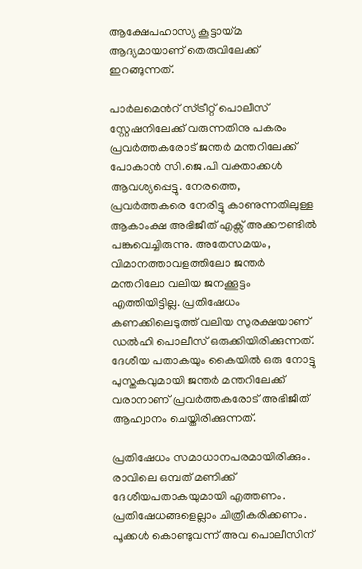ആക്ഷേപഹാസ്യ കൂട്ടായ്മ ആദ്യമായാണ് തെരുവിലേക്ക് ഇറങ്ങുന്നത്.

പാർലമെന്‍റ് സ്ട്രീറ്റ് പൊലീസ് സ്റ്റേഷനിലേക്ക് വരുന്നതിനു പകരം പ്രവർത്തകരോട് ജന്തർ മന്തറിലേക്ക് പോകാൻ സി.ജെ.പി വക്താക്കൾ ആവശ്യപ്പെട്ടു. നേരത്തെ, പ്രവർത്തകരെ നേരിട്ടു കാണുന്നതിലുള്ള ആകാംക്ഷ അഭിജീത് എക്സ് അക്കൗണ്ടിൽ പങ്കുവെച്ചിരുന്നു. അതേസമയം, വിമാനത്താവളത്തിലോ ജന്തർ മന്തറിലോ വലിയ ജനക്കൂട്ടം എത്തിയിട്ടില്ല. പ്രതിഷേധം കണക്കിലെടുത്ത് വലിയ സുരക്ഷയാണ് ഡൽഹി പൊലീസ് ഒരുക്കിയിരിക്കുന്നത്. ദേശീയ പതാകയും കൈയിൽ ഒരു നോട്ടു പുസ്തകവുമായി ജന്തർ മന്തറിലേക്ക് വരാനാണ് പ്രവർത്തകരോട് അഭിജീത് ആഹ്വാനം ചെയ്തിരിക്കുന്നത്.

പ്രതിഷേധം സമാധാനപരമായിരിക്കും. രാവിലെ ഒമ്പത് മണിക്ക് ദേശീയപതാകയുമായി എത്തണം. പ്രതിഷേധങ്ങളെല്ലാം ചിത്രീകരിക്കണം. പൂക്കൾ കൊണ്ടുവന്ന് അവ പൊലീസിന്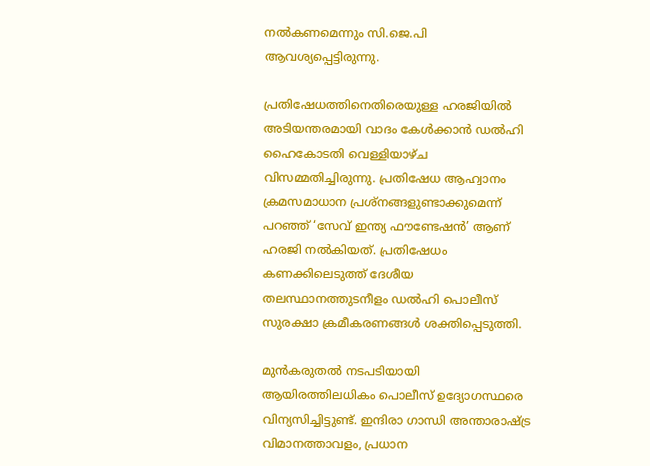നൽകണമെന്നും സി.ജെ.പി ആവശ്യപ്പെട്ടിരുന്നു.

പ്രതിഷേധത്തിനെതിരെയുള്ള ഹരജിയിൽ അടിയന്തരമായി വാദം കേൾക്കാൻ ഡൽഹി ഹൈകോടതി വെള്ളിയാഴ്ച വിസമ്മതിച്ചിരുന്നു. പ്രതിഷേധ ആഹ്വാനം ക്രമസമാധാന പ്രശ്നങ്ങളുണ്ടാക്കുമെന്ന് പറഞ്ഞ് ‘സേവ് ഇന്ത്യ ഫൗണ്ടേഷൻ’ ആണ് ഹരജി നൽകിയത്. പ്രതിഷേധം കണക്കിലെടുത്ത് ദേശീയ തലസ്ഥാനത്തുടനീളം ഡൽഹി പൊലീസ് സുരക്ഷാ ക്രമീകരണങ്ങൾ ശക്തിപ്പെടുത്തി.

മുൻകരുതൽ നടപടിയായി ആയിരത്തിലധികം പൊലീസ് ഉദ്യോഗസ്ഥരെ വിന്യസിച്ചിട്ടുണ്ട്. ഇന്ദിരാ ഗാന്ധി അന്താരാഷ്ട്ര വിമാനത്താവളം, പ്രധാന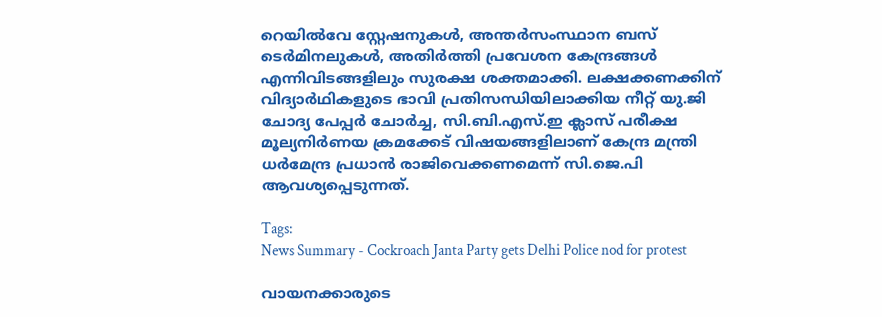റെയിൽവേ സ്റ്റേഷനുകൾ, അന്തർസംസ്ഥാന ബസ് ടെർമിനലുകൾ, അതിർത്തി പ്രവേശന കേന്ദ്രങ്ങൾ എന്നിവിടങ്ങളിലും സുരക്ഷ ശക്തമാക്കി. ലക്ഷക്കണക്കിന് വിദ്യാർഥികളുടെ ഭാവി പ്രതിസന്ധിയിലാക്കിയ നീറ്റ് യു.ജി ചോദ്യ പേപ്പർ ചോർച്ച, സി.ബി.എസ്.ഇ ക്ലാസ് പരീക്ഷ മൂല്യനിർണയ ക്രമക്കേട് വിഷയങ്ങളിലാണ് കേന്ദ്ര മന്ത്രി ധർമേന്ദ്ര പ്രധാൻ രാജിവെക്കണമെന്ന് സി.ജെ.പി ആവശ്യപ്പെടുന്നത്.

Tags:
News Summary - Cockroach Janta Party gets Delhi Police nod for protest

വായനക്കാരുടെ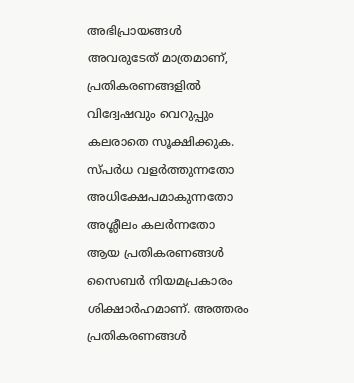അഭിപ്രായങ്ങള്‍ അവരുടേത് മാത്രമാണ്, പ്രതികരണങ്ങളിൽ വിദ്വേഷവും വെറുപ്പും കലരാതെ സൂക്ഷിക്കുക. സ്പർധ വളർത്തുന്നതോ അധിക്ഷേപമാകുന്നതോ അശ്ലീലം കലർന്നതോ ആയ പ്രതികരണങ്ങൾ സൈബർ നിയമപ്രകാരം ശിക്ഷാർഹമാണ്. അത്തരം പ്രതികരണങ്ങൾ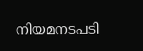നിയമനടപടി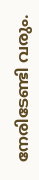നേരിടേണ്ടി വരും.